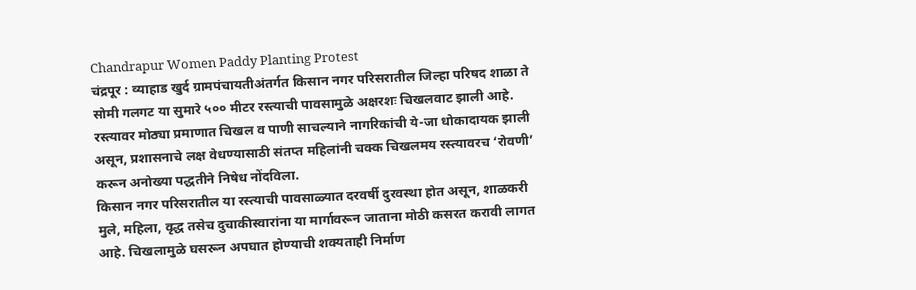Chandrapur Women Paddy Planting Protest
चंद्रपूर : व्याहाड खुर्द ग्रामपंचायतीअंतर्गत किसान नगर परिसरातील जिल्हा परिषद शाळा ते सोमी गलगट या सुमारे ५०० मीटर रस्त्याची पावसामुळे अक्षरशः चिखलवाट झाली आहे. रस्त्यावर मोठ्या प्रमाणात चिखल व पाणी साचल्याने नागरिकांची ये-जा धोकादायक झाली असून, प्रशासनाचे लक्ष वेधण्यासाठी संतप्त महिलांनी चक्क चिखलमय रस्त्यावरच ‘रोवणी’ करून अनोख्या पद्धतीने निषेध नोंदविला.
किसान नगर परिसरातील या रस्त्याची पावसाळ्यात दरवर्षी दुरवस्था होत असून, शाळकरी मुले, महिला, वृद्ध तसेच दुचाकीस्वारांना या मार्गावरून जाताना मोठी कसरत करावी लागत आहे. चिखलामुळे घसरून अपघात होण्याची शक्यताही निर्माण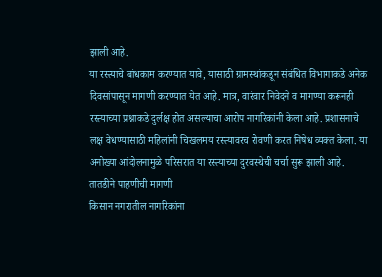झाली आहे.
या रस्त्याचे बांधकाम करण्यात यावे, यासाठी ग्रामस्थांकडून संबंधित विभागाकडे अनेक दिवसांपासून मागणी करण्यात येत आहे. मात्र, वारंवार निवेदने व मागण्या करूनही रस्त्याच्या प्रश्नाकडे दुर्लक्ष होत असल्याचा आरोप नागरिकांनी केला आहे. प्रशासनाचे लक्ष वेधण्यासाठी महिलांनी चिखलमय रस्त्यावरच रोवणी करत निषेध व्यक्त केला. या अनोख्या आंदोलनामुळे परिसरात या रस्त्याच्या दुरवस्थेची चर्चा सुरू झाली आहे.
तातडीने पाहणीची मागणी
किसान नगरातील नागरिकांना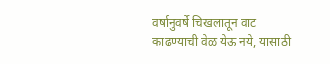वर्षानुवर्षे चिखलातून वाट काढण्याची वेळ येऊ नये, यासाठी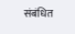संबंधित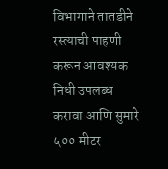विभागाने तातडीने रस्त्याची पाहणी करून आवश्यक निधी उपलब्ध करावा आणि सुमारे ५०० मीटर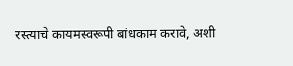रस्त्याचे कायमस्वरूपी बांधकाम करावे, अशी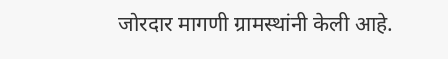जोरदार मागणी ग्रामस्थांनी केली आहे.